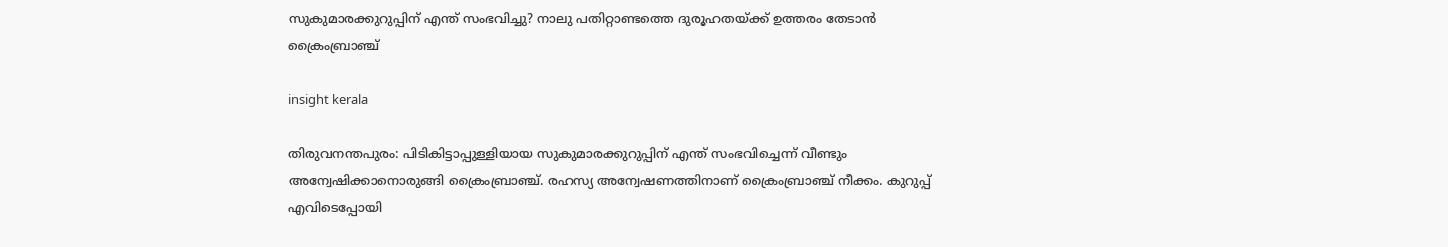സുകുമാരക്കുറുപ്പിന് എന്ത് സംഭവിച്ചു? നാലു പതിറ്റാണ്ടത്തെ ദുരൂഹതയ്ക്ക് ഉത്തരം തേടാൻ ക്രൈംബ്രാഞ്ച്

insight kerala

തിരുവനന്തപുരം: പിടികിട്ടാപ്പുള്ളിയായ സുകുമാരക്കുറുപ്പിന് എന്ത് സംഭവിച്ചെന്ന് വീണ്ടും അന്വേഷിക്കാനൊരുങ്ങി ക്രൈംബ്രാഞ്ച്. രഹസ്യ അന്വേഷണത്തിനാണ് ക്രൈംബ്രാഞ്ച് നീക്കം. കുറുപ്പ് എവിടെപ്പോയി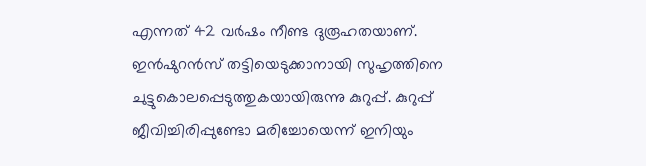എന്നത് 42 വർഷം നീണ്ട ദുരൂഹതയാണ്. ഇൻഷുറൻസ് തട്ടിയെടുക്കാനായി സുഹൃത്തിനെ ചുട്ടുകൊലപ്പെടുത്തുകയായിരുന്നു കുറുപ്പ്. കുറുപ്പ് ജീവിച്ചിരിപ്പുണ്ടോ മരിച്ചോയെന്ന് ഇനിയും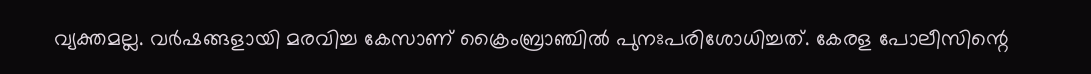വ്യക്തമല്ല. വർഷങ്ങളായി മരവിച്ച കേസാണ് ക്രൈംബ്രാഞ്ചിൽ പുനഃപരിശോധിച്ചത്. കേരള പോലീസിന്റെ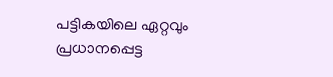പട്ടികയിലെ ഏറ്റവും പ്രധാനപ്പെട്ട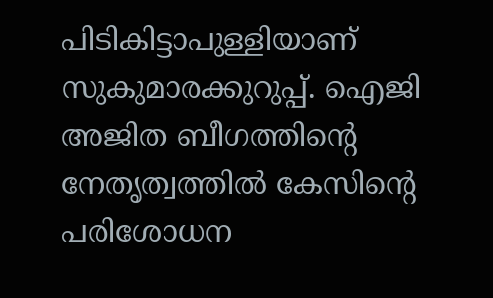പിടികിട്ടാപുള്ളിയാണ് സുകുമാരക്കുറുപ്പ്. ഐജി അജിത ബീഗത്തിൻ്റെ നേതൃത്വത്തിൽ കേസിൻ്റെ പരിശോധന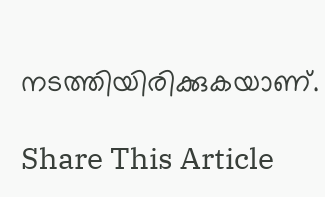നടത്തിയിരിക്കുകയാണ്.

Share This Article